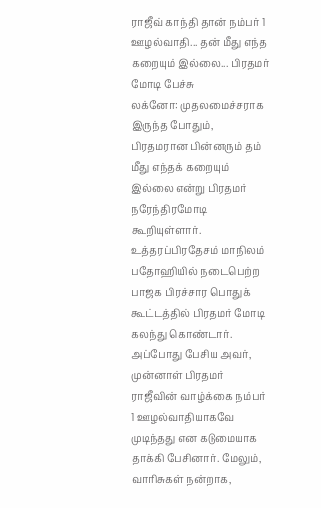ராஜீவ் காந்தி தான் நம்பர் 1 ஊழல்வாதி... தன் மீது எந்த கறையும் இல்லை... பிரதமர் மோடி பேச்சு
லக்னோ: முதலமைச்சராக இருந்த போதும், பிரதமரான பின்னரும் தம் மீது எந்தக் கறையும் இல்லை என்று பிரதமர் நரேந்திரமோடி கூறியுள்ளார்.
உத்தரப்பிரதேசம் மாநிலம் பதோஹியில் நடைபெற்ற பாஜக பிரச்சார பொதுக் கூட்டத்தில் பிரதமர் மோடி கலந்து கொண்டார். அப்போது பேசிய அவர், முன்னாள் பிரதமர் ராஜீவின் வாழ்க்கை நம்பர் 1 ஊழல்வாதியாகவே முடிந்தது என கடுமையாக தாக்கி பேசினார். மேலும், வாரிசுகள் நன்றாக,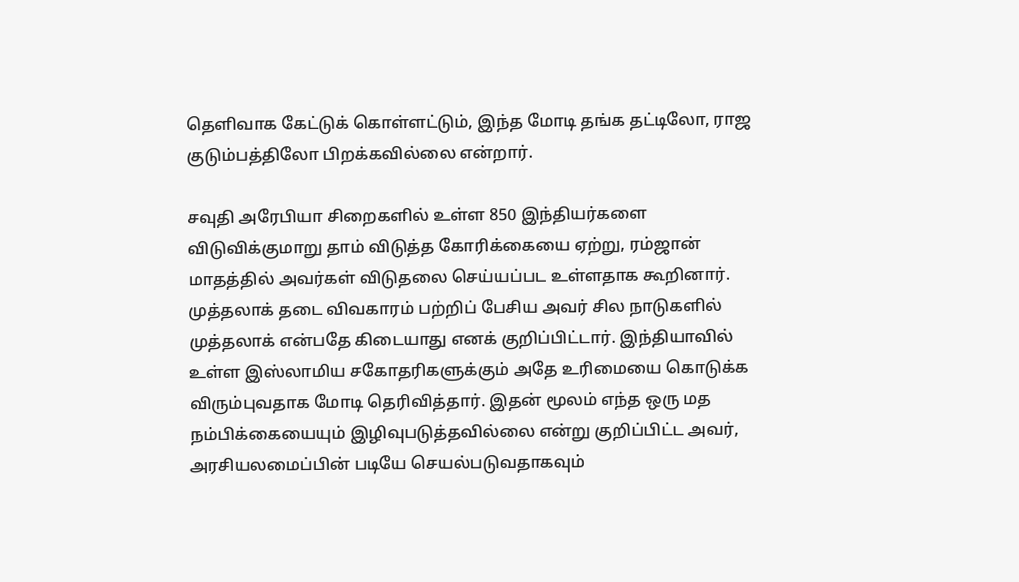தெளிவாக கேட்டுக் கொள்ளட்டும், இந்த மோடி தங்க தட்டிலோ, ராஜ குடும்பத்திலோ பிறக்கவில்லை என்றார்.

சவுதி அரேபியா சிறைகளில் உள்ள 850 இந்தியர்களை விடுவிக்குமாறு தாம் விடுத்த கோரிக்கையை ஏற்று, ரம்ஜான் மாதத்தில் அவர்கள் விடுதலை செய்யப்பட உள்ளதாக கூறினார்.
முத்தலாக் தடை விவகாரம் பற்றிப் பேசிய அவர் சில நாடுகளில் முத்தலாக் என்பதே கிடையாது எனக் குறிப்பிட்டார். இந்தியாவில் உள்ள இஸ்லாமிய சகோதரிகளுக்கும் அதே உரிமையை கொடுக்க விரும்புவதாக மோடி தெரிவித்தார். இதன் மூலம் எந்த ஒரு மத நம்பிக்கையையும் இழிவுபடுத்தவில்லை என்று குறிப்பிட்ட அவர், அரசியலமைப்பின் படியே செயல்படுவதாகவும்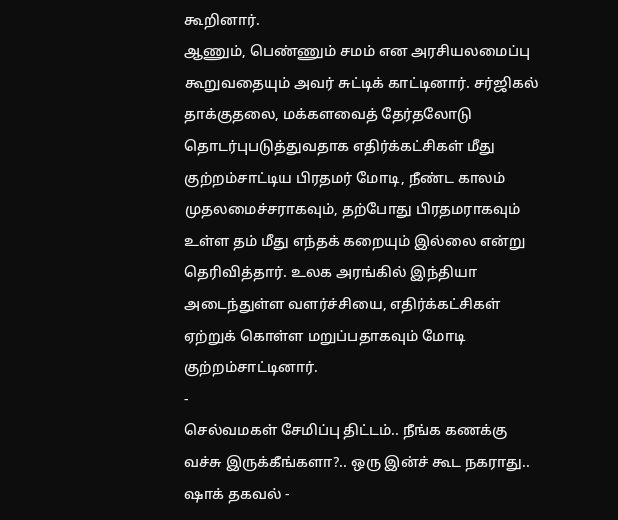கூறினார்.
ஆணும், பெண்ணும் சமம் என அரசியலமைப்பு கூறுவதையும் அவர் சுட்டிக் காட்டினார். சர்ஜிகல் தாக்குதலை, மக்களவைத் தேர்தலோடு தொடர்புபடுத்துவதாக எதிர்க்கட்சிகள் மீது குற்றம்சாட்டிய பிரதமர் மோடி, நீண்ட காலம் முதலமைச்சராகவும், தற்போது பிரதமராகவும் உள்ள தம் மீது எந்தக் கறையும் இல்லை என்று தெரிவித்தார். உலக அரங்கில் இந்தியா அடைந்துள்ள வளர்ச்சியை, எதிர்க்கட்சிகள் ஏற்றுக் கொள்ள மறுப்பதாகவும் மோடி குற்றம்சாட்டினார்.
-
செல்வமகள் சேமிப்பு திட்டம்.. நீங்க கணக்கு வச்சு இருக்கீங்களா?.. ஒரு இன்ச் கூட நகராது.. ஷாக் தகவல் -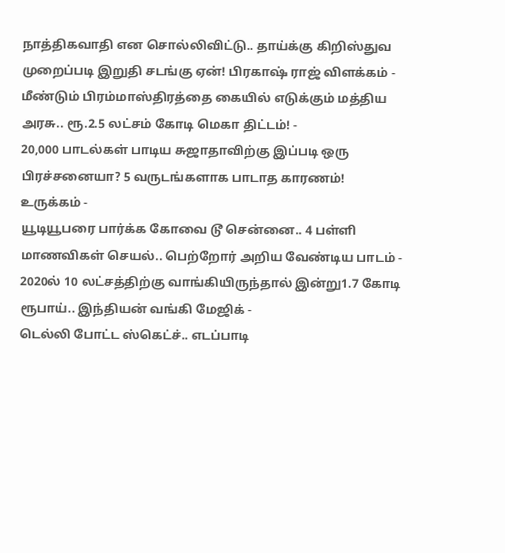நாத்திகவாதி என சொல்லிவிட்டு.. தாய்க்கு கிறிஸ்துவ முறைப்படி இறுதி சடங்கு ஏன்! பிரகாஷ் ராஜ் விளக்கம் -
மீண்டும் பிரம்மாஸ்திரத்தை கையில் எடுக்கும் மத்திய அரசு.. ரூ.2.5 லட்சம் கோடி மெகா திட்டம்! -
20,000 பாடல்கள் பாடிய சுஜாதாவிற்கு இப்படி ஒரு பிரச்சனையா? 5 வருடங்களாக பாடாத காரணம்! உருக்கம் -
யூடியூபரை பார்க்க கோவை டூ சென்னை.. 4 பள்ளி மாணவிகள் செயல்.. பெற்றோர் அறிய வேண்டிய பாடம் -
2020ல் 10 லட்சத்திற்கு வாங்கியிருந்தால் இன்று1.7 கோடி ரூபாய்.. இந்தியன் வங்கி மேஜிக் -
டெல்லி போட்ட ஸ்கெட்ச்.. எடப்பாடி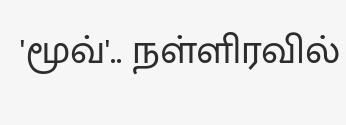'மூவ்'.. நள்ளிரவில்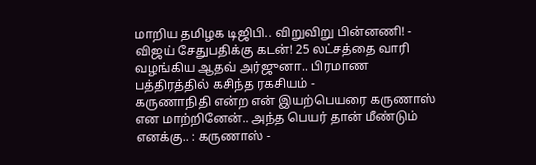மாறிய தமிழக டிஜிபி.. விறுவிறு பின்னணி! -
விஜய் சேதுபதிக்கு கடன்! 25 லட்சத்தை வாரி வழங்கிய ஆதவ் அர்ஜுனா.. பிரமாண பத்திரத்தில் கசிந்த ரகசியம் -
கருணாநிதி என்ற என் இயற்பெயரை கருணாஸ் என மாற்றினேன்.. அந்த பெயர் தான் மீண்டும் எனக்கு.. : கருணாஸ் -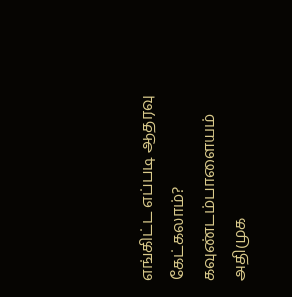எங்கிட்ட எப்படி ஆதரவு கேட்கலாம்? கவுண்டம்பாளையம் அதிமுக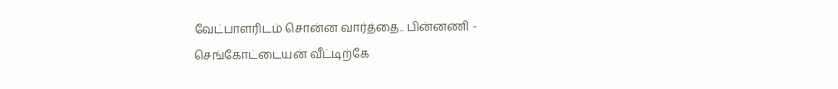வேட்பாளரிடம் சொன்ன வார்த்தை.. பின்னணி -
செங்கோட்டையன் வீட்டிற்கே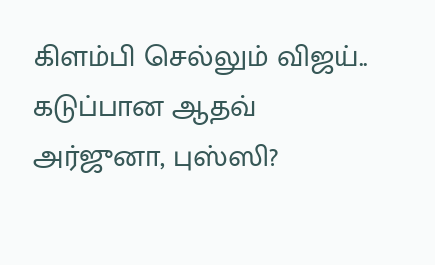கிளம்பி செல்லும் விஜய்.. கடுப்பான ஆதவ் அர்ஜுனா, புஸ்ஸி?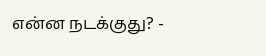என்ன நடக்குது? -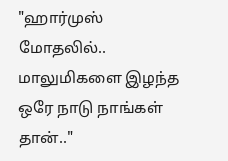"ஹார்முஸ் மோதலில்.. மாலுமிகளை இழந்த ஒரே நாடு நாங்கள் தான்.."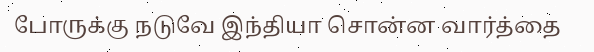போருக்கு நடுவே இந்தியா சொன்ன வார்த்தை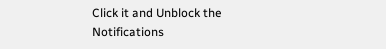Click it and Unblock the Notifications